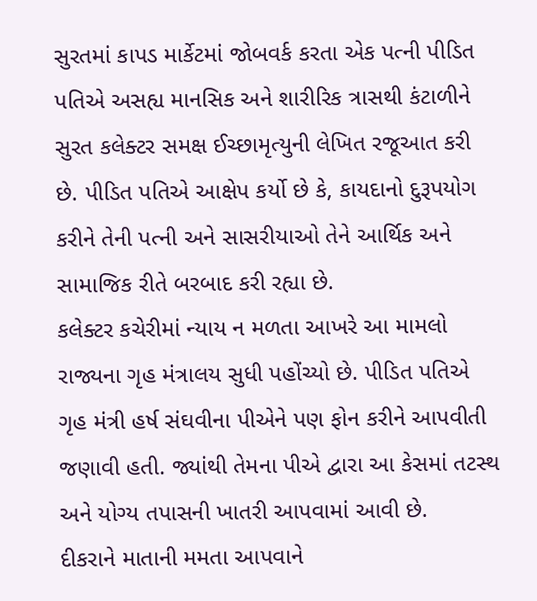સુરતમાં કાપડ માર્કેટમાં જોબવર્ક કરતા એક પત્ની પીડિત પતિએ અસહ્ય માનસિક અને શારીરિક ત્રાસથી કંટાળીને સુરત કલેક્ટર સમક્ષ ઈચ્છામૃત્યુની લેખિત રજૂઆત કરી છે. પીડિત પતિએ આક્ષેપ કર્યો છે કે, કાયદાનો દુરૂપયોગ કરીને તેની પત્ની અને સાસરીયાઓ તેને આર્થિક અને સામાજિક રીતે બરબાદ કરી રહ્યા છે.
કલેક્ટર કચેરીમાં ન્યાય ન મળતા આખરે આ મામલો રાજ્યના ગૃહ મંત્રાલય સુધી પહોંચ્યો છે. પીડિત પતિએ ગૃહ મંત્રી હર્ષ સંઘવીના પીએને પણ ફોન કરીને આપવીતી જણાવી હતી. જ્યાંથી તેમના પીએ દ્વારા આ કેસમાં તટસ્થ અને યોગ્ય તપાસની ખાતરી આપવામાં આવી છે.
દીકરાને માતાની મમતા આપવાને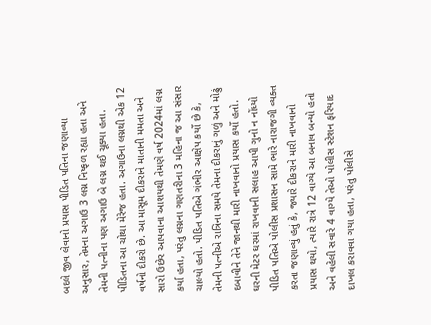બદલે જીવ લેવાનો પ્રયાસ પીડિત પતિના જણાવ્યા અનુસાર, તેમના અગાઉ 3 લગ્ન નિષ્ફળ રહ્યા હતા અને તેમની પત્નીના પણ અગાઉ બે લગ્ન થઈ ચૂક્યા હતા. પીડિતના આ ચોથા મેરેજ હતા. અગાઉના લગ્નથી એક 12 વર્ષનો દીકરો છે. આ માસૂમ દીકરાને માતાની મમતા અને સારો ઉછેર આપવાના આશયથી તેમણે વર્ષ 2024માં લગ્ન કર્યા હતા, પરંતુ લગ્નના ગણતરીના 3 મહિના જ આ સંસાર ચાલ્યો હતો. પીડિત પતિએ ગંભીર આક્ષેપ કર્યો છે કે, તેમની પત્નીએ રાત્રિના સમયે તેમના દીકરાનું ગળું અને મોઢું દબાવીને તેને જાનથી મારી નાખવાનો પ્રયાસ કર્યો હતો.
ઘરની મેટર ઘરમાં રાખવાની સલાહ આપી ગુનો ન નોંધ્યો પીડિત પતિએ પોલીસ પ્રશાસન સામે ભારે નારાજગી વ્યક્ત કરતા જણાવ્યું હતું કે, જ્યારે દીકરાને મારી નાખવાનો પ્રયાસ થયો, ત્યારે રાત્રે 12 વાગ્યે આ બનાવ બન્યો હતો અને વહેલી સવારે 4 વાગ્યે તેઓ પોલીસ સ્ટેશન ફરિયાદ દાખલ કરાવવા ગયા હતા, પરંતુ પોલીસે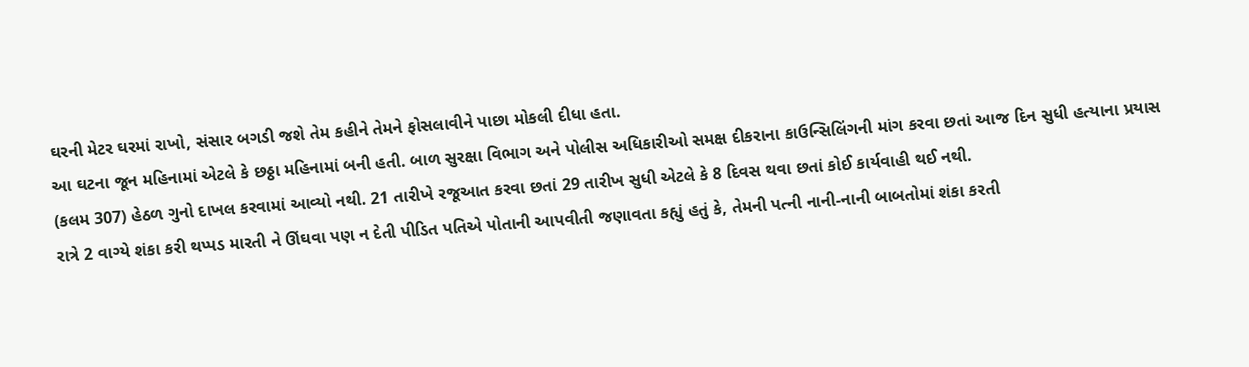ઘરની મેટર ઘરમાં રાખો, સંસાર બગડી જશે તેમ કહીને તેમને ફોસલાવીને પાછા મોકલી દીધા હતા.
આ ઘટના જૂન મહિનામાં એટલે કે છઠ્ઠા મહિનામાં બની હતી. બાળ સુરક્ષા વિભાગ અને પોલીસ અધિકારીઓ સમક્ષ દીકરાના કાઉન્સિલિંગની માંગ કરવા છતાં આજ દિન સુધી હત્યાના પ્રયાસ (કલમ 307) હેઠળ ગુનો દાખલ કરવામાં આવ્યો નથી. 21 તારીખે રજૂઆત કરવા છતાં 29 તારીખ સુધી એટલે કે 8 દિવસ થવા છતાં કોઈ કાર્યવાહી થઈ નથી.
રાત્રે 2 વાગ્યે શંકા કરી થપ્પડ મારતી ને ઊંઘવા પણ ન દેતી પીડિત પતિએ પોતાની આપવીતી જણાવતા કહ્યું હતું કે, તેમની પત્ની નાની-નાની બાબતોમાં શંકા કરતી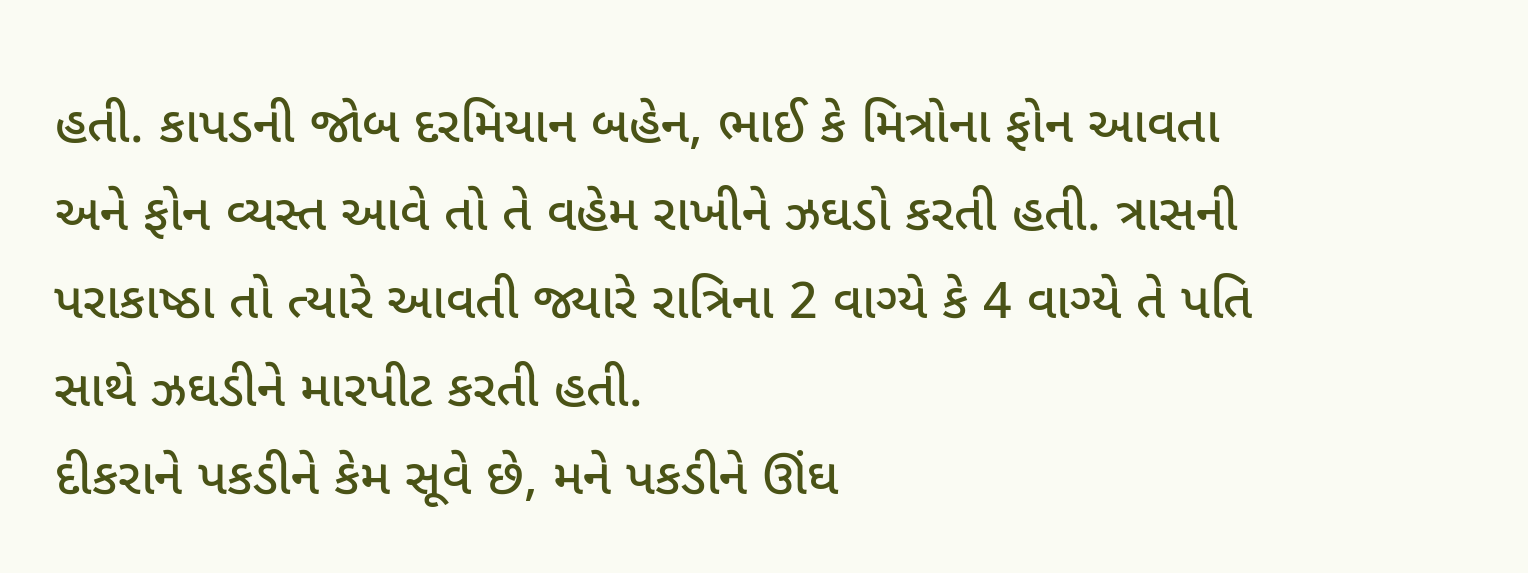હતી. કાપડની જોબ દરમિયાન બહેન, ભાઈ કે મિત્રોના ફોન આવતા અને ફોન વ્યસ્ત આવે તો તે વહેમ રાખીને ઝઘડો કરતી હતી. ત્રાસની પરાકાષ્ઠા તો ત્યારે આવતી જ્યારે રાત્રિના 2 વાગ્યે કે 4 વાગ્યે તે પતિ સાથે ઝઘડીને મારપીટ કરતી હતી.
દીકરાને પકડીને કેમ સૂવે છે, મને પકડીને ઊંઘ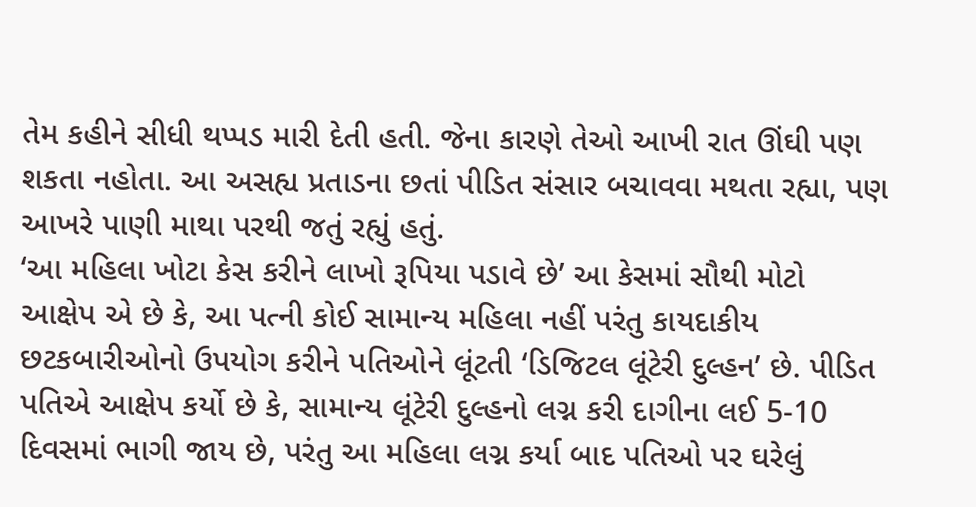તેમ કહીને સીધી થપ્પડ મારી દેતી હતી. જેના કારણે તેઓ આખી રાત ઊંઘી પણ શકતા નહોતા. આ અસહ્ય પ્રતાડના છતાં પીડિત સંસાર બચાવવા મથતા રહ્યા, પણ આખરે પાણી માથા પરથી જતું રહ્યું હતું.
‘આ મહિલા ખોટા કેસ કરીને લાખો રૂપિયા પડાવે છે’ આ કેસમાં સૌથી મોટો આક્ષેપ એ છે કે, આ પત્ની કોઈ સામાન્ય મહિલા નહીં પરંતુ કાયદાકીય છટકબારીઓનો ઉપયોગ કરીને પતિઓને લૂંટતી ‘ડિજિટલ લૂંટેરી દુલ્હન’ છે. પીડિત પતિએ આક્ષેપ કર્યો છે કે, સામાન્ય લૂંટેરી દુલ્હનો લગ્ન કરી દાગીના લઈ 5-10 દિવસમાં ભાગી જાય છે, પરંતુ આ મહિલા લગ્ન કર્યા બાદ પતિઓ પર ઘરેલું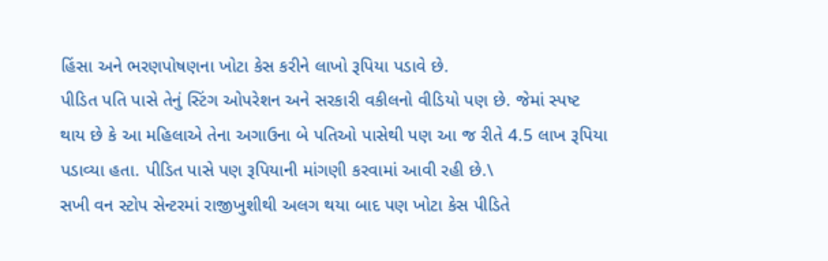હિંસા અને ભરણપોષણના ખોટા કેસ કરીને લાખો રૂપિયા પડાવે છે.
પીડિત પતિ પાસે તેનું સ્ટિંગ ઓપરેશન અને સરકારી વકીલનો વીડિયો પણ છે. જેમાં સ્પષ્ટ થાય છે કે આ મહિલાએ તેના અગાઉના બે પતિઓ પાસેથી પણ આ જ રીતે 4.5 લાખ રૂપિયા પડાવ્યા હતા. પીડિત પાસે પણ રૂપિયાની માંગણી કરવામાં આવી રહી છે.\
સખી વન સ્ટોપ સેન્ટરમાં રાજીખુશીથી અલગ થયા બાદ પણ ખોટા કેસ પીડિતે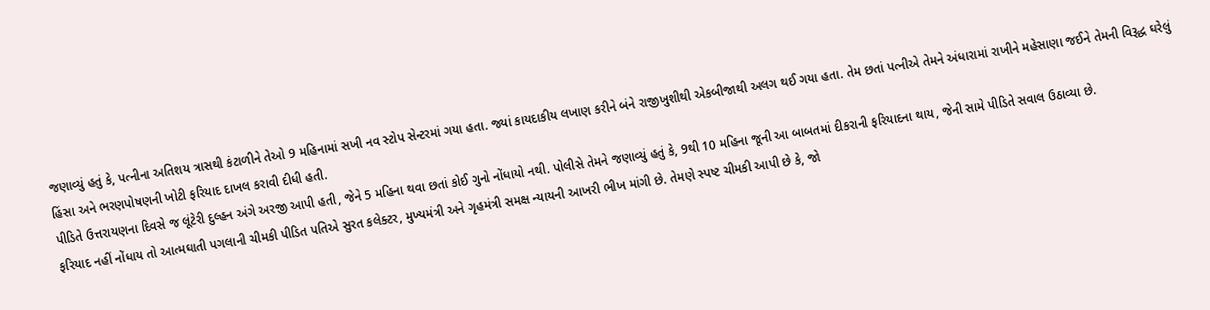જણાવ્યું હતું કે, પત્નીના અતિશય ત્રાસથી કંટાળીને તેઓ 9 મહિનામાં સખી નવ સ્ટોપ સેન્ટરમાં ગયા હતા. જ્યાં કાયદાકીય લખાણ કરીને બંને રાજીખુશીથી એકબીજાથી અલગ થઈ ગયા હતા. તેમ છતાં પત્નીએ તેમને અંધારામાં રાખીને મહેસાણા જઈને તેમની વિરૂદ્ધ ઘરેલું હિંસા અને ભરણપોષણની ખોટી ફરિયાદ દાખલ કરાવી દીધી હતી.
પીડિતે ઉત્તરાયણના દિવસે જ લૂંટેરી દુલ્હન અંગે અરજી આપી હતી, જેને 5 મહિના થવા છતાં કોઈ ગુનો નોંધાયો નથી. પોલીસે તેમને જણાવ્યું હતું કે, 9થી 10 મહિના જૂની આ બાબતમાં દીકરાની ફરિયાદના થાય, જેની સામે પીડિતે સવાલ ઉઠાવ્યા છે.
ફરિયાદ નહીં નોંધાય તો આત્મઘાતી પગલાની ચીમકી પીડિત પતિએ સુરત કલેક્ટર, મુખ્યમંત્રી અને ગૃહમંત્રી સમક્ષ ન્યાયની આખરી ભીખ માંગી છે. તેમણે સ્પષ્ટ ચીમકી આપી છે કે, જો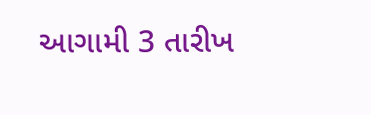આગામી 3 તારીખ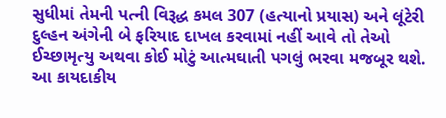સુધીમાં તેમની પત્ની વિરૂદ્ધ કમલ 307 (હત્યાનો પ્રયાસ) અને લૂંટેરી દુલ્હન અંગેની બે ફરિયાદ દાખલ કરવામાં નહીં આવે તો તેઓ ઈચ્છામૃત્યુ અથવા કોઈ મોટું આત્મઘાતી પગલું ભરવા મજબૂર થશે.
આ કાયદાકીય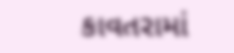કાવતરામાં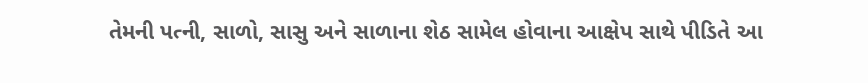તેમની પત્ની, સાળો, સાસુ અને સાળાના શેઠ સામેલ હોવાના આક્ષેપ સાથે પીડિતે આ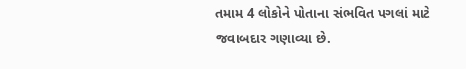તમામ 4 લોકોને પોતાના સંભવિત પગલાં માટે જવાબદાર ગણાવ્યા છે.